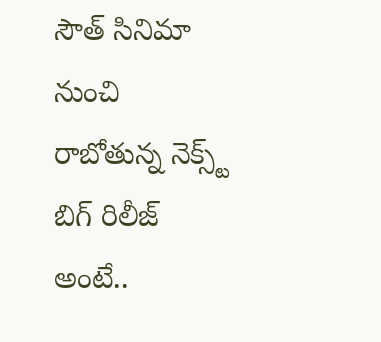సౌత్ సినిమా నుంచి రాబోతున్న నెక్స్ట్ బిగ్ రిలీజ్ అంటే..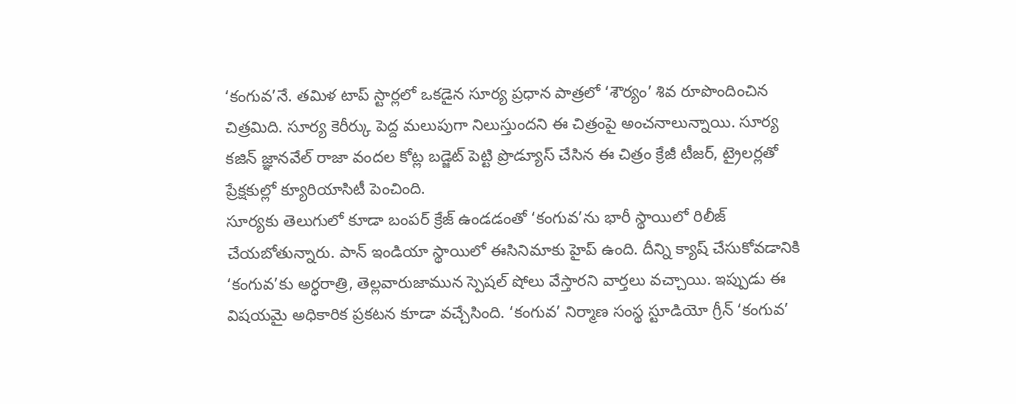‘కంగువ’నే. తమిళ టాప్ స్టార్లలో ఒకడైన సూర్య ప్రధాన పాత్రలో ‘శౌర్యం’ శివ రూపొందించిన చిత్రమిది. సూర్య కెరీర్కు పెద్ద మలుపుగా నిలుస్తుందని ఈ చిత్రంపై అంచనాలున్నాయి. సూర్య కజిన్ జ్ఞానవేల్ రాజా వందల కోట్ల బడ్జెట్ పెట్టి ప్రొడ్యూస్ చేసిన ఈ చిత్రం క్రేజీ టీజర్, ట్రైలర్లతో ప్రేక్షకుల్లో క్యూరియాసిటీ పెంచింది.
సూర్యకు తెలుగులో కూడా బంపర్ క్రేజ్ ఉండడంతో ‘కంగువ’ను భారీ స్థాయిలో రిలీజ్ చేయబోతున్నారు. పాన్ ఇండియా స్థాయిలో ఈసినిమాకు హైప్ ఉంది. దీన్ని క్యాష్ చేసుకోవడానికి ‘కంగువ’కు అర్ధరాత్రి, తెల్లవారుజామున స్పెషల్ షోలు వేస్తారని వార్తలు వచ్చాయి. ఇప్పుడు ఈ విషయమై అధికారిక ప్రకటన కూడా వచ్చేసింది. ‘కంగువ’ నిర్మాణ సంస్థ స్టూడియో గ్రీన్ ‘కంగువ’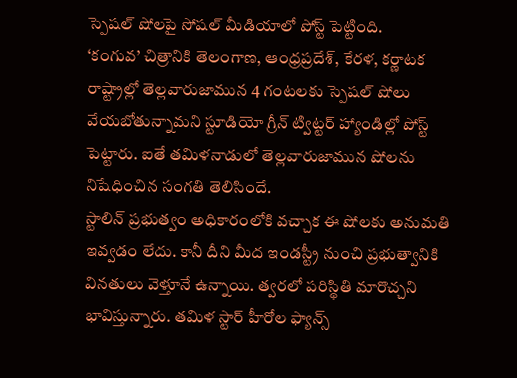స్పెషల్ షోలపై సోషల్ మీడియాలో పోస్ట్ పెట్టింది.
‘కంగువ’ చిత్రానికి తెలంగాణ, ఆంధ్రప్రదేశ్, కేరళ, కర్ణాటక రాష్ట్రాల్లో తెల్లవారుజామున 4 గంటలకు స్పెషల్ షోలు వేయబోతున్నామని స్టూడియో గ్రీన్ ట్విట్టర్ హ్యాండిల్లో పోస్ట్ పెట్టారు. ఐతే తమిళనాడులో తెల్లవారుజామున షోలను నిషేధించిన సంగతి తెలిసిందే.
స్టాలిన్ ప్రభుత్వం అధికారంలోకి వచ్చాక ఈ షోలకు అనుమతి ఇవ్వడం లేదు. కానీ దీని మీద ఇండస్ట్రీ నుంచి ప్రభుత్వానికి వినతులు వెళ్తూనే ఉన్నాయి. త్వరలో పరిస్థితి మారొచ్చని భావిస్తున్నారు. తమిళ స్టార్ హీరోల ఫ్యాన్స్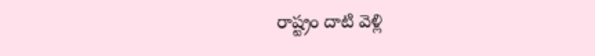రాష్ట్రం దాటి వెళ్లి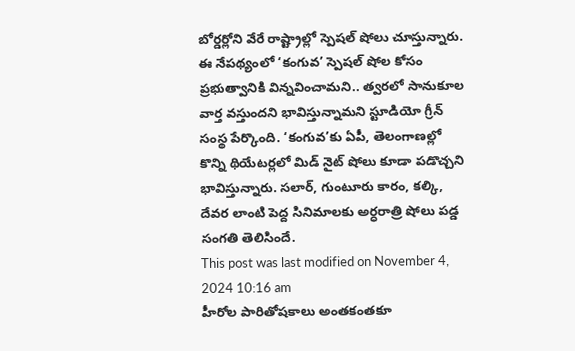బోర్డర్లోని వేరే రాష్ట్రాల్లో స్పెషల్ షోలు చూస్తున్నారు. ఈ నేపథ్యంలో ‘కంగువ’ స్పెషల్ షోల కోసం ప్రభుత్వానికి విన్నవించామని.. త్వరలో సానుకూల వార్త వస్తుందని భావిస్తున్నామని స్టూడియో గ్రీన్ సంస్థ పేర్కొంది. ‘కంగువ’కు ఏపీ, తెలంగాణల్లో కొన్ని థియేటర్లలో మిడ్ నైట్ షోలు కూడా పడొచ్చని భావిస్తున్నారు. సలార్, గుంటూరు కారం, కల్కి, దేవర లాంటి పెద్ద సినిమాలకు అర్ధరాత్రి షోలు పడ్డ సంగతి తెలిసిందే.
This post was last modified on November 4, 2024 10:16 am
హీరోల పారితోషకాలు అంతకంతకూ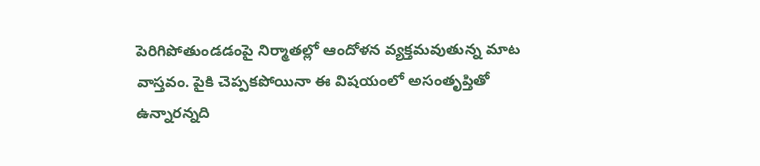పెరిగిపోతుండడంపై నిర్మాతల్లో ఆందోళన వ్యక్తమవుతున్న మాట వాస్తవం. పైకి చెప్పకపోయినా ఈ విషయంలో అసంతృప్తితో ఉన్నారన్నది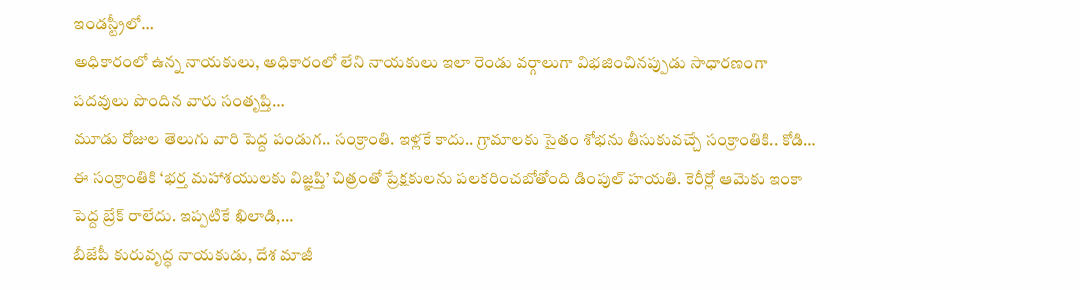ఇండస్ట్రీలో…
అధికారంలో ఉన్న నాయకులు, అధికారంలో లేని నాయకులు ఇలా రెండు వర్గాలుగా విభజించినప్పుడు సాధారణంగా పదవులు పొందిన వారు సంతృప్తి…
మూడు రోజుల తెలుగు వారి పెద్ద పండుగ.. సంక్రాంతి. ఇళ్లకే కాదు.. గ్రామాలకు సైతం శోభను తీసుకువచ్చే సంక్రాంతికి.. కోడి…
ఈ సంక్రాంతికి ‘భర్త మహాశయులకు విజ్ఞప్తి’ చిత్రంతో ప్రేక్షకులను పలకరించబోతోంది డింపుల్ హయతి. కెరీర్లో ఆమెకు ఇంకా పెద్ద బ్రేక్ రాలేదు. ఇప్పటికే ఖిలాడి,…
బీజేపీ కురువృద్ధ నాయకుడు, దేశ మాజీ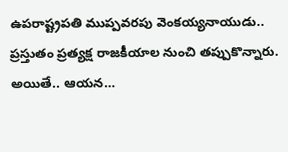ఉపరాష్ట్రపతి ముప్పవరపు వెంకయ్యనాయుడు.. ప్రస్తుతం ప్రత్యక్ష రాజకీయాల నుంచి తప్పుకొన్నారు. అయితే.. ఆయన…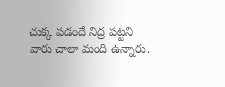చుక్క పడందే నిద్ర పట్టని వారు చాలా మంది ఉన్నారు.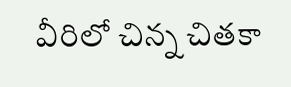వీరిలో చిన్న చితకా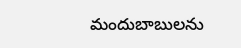మందుబాబులను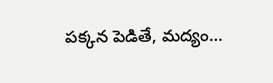పక్కన పెడితే, మద్యం…